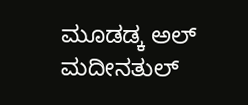ಮೂಡಡ್ಕ ಅಲ್ ಮದೀನತುಲ್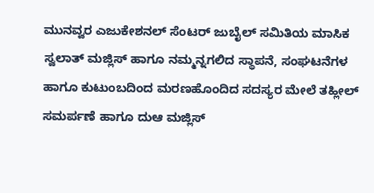ಮುನವ್ವರ ಎಜುಕೇಶನಲ್ ಸೆಂಟರ್ ಜುಬೈಲ್ ಸಮಿತಿಯ ಮಾಸಿಕ ಸ್ವಲಾತ್ ಮಜ್ಲಿಸ್ ಹಾಗೂ ನಮ್ಮನ್ನಗಲಿದ ಸ್ಥಾಪನೆ, ಸಂಘಟನೆಗಳ ಹಾಗೂ ಕುಟುಂಬದಿಂದ ಮರಣಹೊಂದಿದ ಸದಸ್ಯರ ಮೇಲೆ ತಹ್ಲೀಲ್ ಸಮರ್ಪಣೆ ಹಾಗೂ ದುಆ ಮಜ್ಲಿಸ್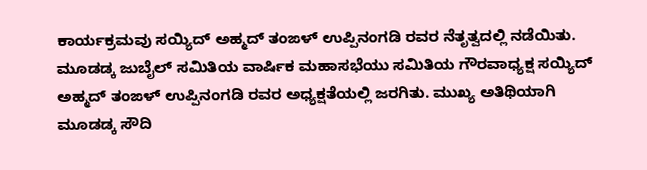ಕಾರ್ಯಕ್ರಮವು ಸಯ್ಯಿದ್ ಅಹ್ಮದ್ ತಂಙಳ್ ಉಪ್ಪಿನಂಗಡಿ ರವರ ನೆತೃತ್ವದಲ್ಲಿ ನಡೆಯಿತು.
ಮೂಡಡ್ಕ ಜುಬೈಲ್ ಸಮಿತಿಯ ವಾರ್ಷಿಕ ಮಹಾಸಭೆಯು ಸಮಿತಿಯ ಗೌರವಾಧ್ಯಕ್ಷ ಸಯ್ಯಿದ್ ಅಹ್ಮದ್ ತಂಙಳ್ ಉಪ್ಪಿನಂಗಡಿ ರವರ ಅಧ್ಯಕ್ಷತೆಯಲ್ಲಿ ಜರಗಿತು. ಮುಖ್ಯ ಅತಿಥಿಯಾಗಿ ಮೂಡಡ್ಕ ಸೌದಿ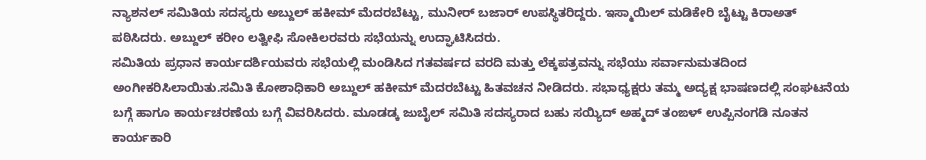ನ್ಯಾಶನಲ್ ಸಮಿತಿಯ ಸದಸ್ಯರು ಅಬ್ದುಲ್ ಹಕೀಮ್ ಮೆದರಬೆಟ್ಟು, ಮುನೀರ್ ಬಜಾರ್ ಉಪಸ್ಥಿತರಿದ್ದರು. ಇಸ್ಮಾಯಿಲ್ ಮಡಿಕೇರಿ ಬೈಟ್ಟು ಕಿರಾಅತ್ ಪಠಿಸಿದರು. ಅಬ್ದುಲ್ ಕರೀಂ ಲತ್ವೀಫಿ ಸೋಕಿಲರವರು ಸಭೆಯನ್ನು ಉದ್ಘಾಟಿಸಿದರು.
ಸಮಿತಿಯ ಪ್ರಧಾನ ಕಾರ್ಯದರ್ಶಿಯವರು ಸಭೆಯಲ್ಲಿ ಮಂಡಿಸಿದ ಗತವರ್ಷದ ವರದಿ ಮತ್ತು ಲೆಕ್ಕಪತ್ರವನ್ನು ಸಭೆಯು ಸರ್ವಾನುಮತದಿಂದ ಅಂಗೀಕರಿಸಿಲಾಯಿತು.ಸಮಿತಿ ಕೋಶಾಧಿಕಾರಿ ಅಬ್ದುಲ್ ಹಕೀಮ್ ಮೆದರಬೆಟ್ಟು ಹಿತವಚನ ನೀಡಿದರು. ಸಭಾಧ್ಯಕ್ಷರು ತಮ್ಮ ಅದ್ಯಕ್ಷ ಭಾಷಣದಲ್ಲಿ ಸಂಘಟನೆಯ ಬಗ್ಗೆ ಹಾಗೂ ಕಾರ್ಯಚರಣೆಯ ಬಗ್ಗೆ ವಿವರಿಸಿದರು. ಮೂಡಡ್ಕ ಜುಬೈಲ್ ಸಮಿತಿ ಸದಸ್ಯರಾದ ಬಹು ಸಯ್ಯಿದ್ ಅಹ್ಮದ್ ತಂಙಳ್ ಉಪ್ಪಿನಂಗಡಿ ನೂತನ ಕಾರ್ಯಕಾರಿ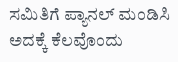ಸಮಿತಿಗೆ ಪ್ಯಾನಲ್ ಮಂಡಿಸಿ ಅದಕ್ಕೆ ಕೆಲವೊಂದು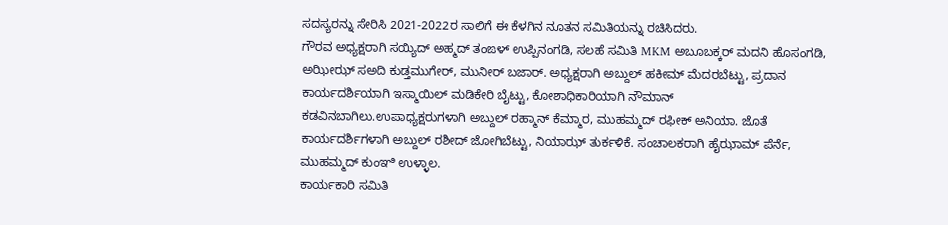ಸದಸ್ಯರನ್ನು ಸೇರಿಸಿ 2021-2022ರ ಸಾಲಿಗೆ ಈ ಕೆಳಗಿನ ನೂತನ ಸಮಿತಿಯನ್ನು ರಚಿಸಿದರು.
ಗೌರವ ಅಧ್ಯಕ್ಷರಾಗಿ ಸಯ್ಯಿದ್ ಅಹ್ಮದ್ ತಂಙಳ್ ಉಪ್ಪಿನಂಗಡಿ, ಸಲಹೆ ಸಮಿತಿ MKM ಅಬೂಬಕ್ಕರ್ ಮದನಿ ಹೊಸಂಗಡಿ, ಅಝೀಝ್ ಸಅದಿ ಕುಡ್ತಮುಗೇರ್, ಮುನೀರ್ ಬಜಾರ್. ಅಧ್ಯಕ್ಷರಾಗಿ ಅಬ್ದುಲ್ ಹಕೀಮ್ ಮೆದರಬೆಟ್ಟು, ಪ್ರದಾನ ಕಾರ್ಯದರ್ಶಿಯಾಗಿ ಇಸ್ಮಾಯಿಲ್ ಮಡಿಕೇರಿ ಬೈಟ್ಟು, ಕೋಶಾಧಿಕಾರಿಯಾಗಿ ನೌಮಾನ್ ಕಡವಿನಬಾಗಿಲು.ಉಪಾಧ್ಯಕ್ಷರುಗಳಾಗಿ ಅಬ್ದುಲ್ ರಹ್ಮಾನ್ ಕೆಮ್ಮಾರ, ಮುಹಮ್ಮದ್ ರಫೀಕ್ ಅನಿಯಾ. ಜೊತೆ ಕಾರ್ಯದರ್ಶಿಗಳಾಗಿ ಅಬ್ದುಲ್ ರಶೀದ್ ಜೋಗಿಬೆಟ್ಟು, ನಿಯಾಝ್ ತುರ್ಕಳಿಕೆ. ಸಂಚಾಲಕರಾಗಿ ಹೈಝಾಮ್ ಪೆರ್ನೆ, ಮುಹಮ್ಮದ್ ಕುಂಞಿ ಉಳ್ಳಾಲ.
ಕಾರ್ಯಕಾರಿ ಸಮಿತಿ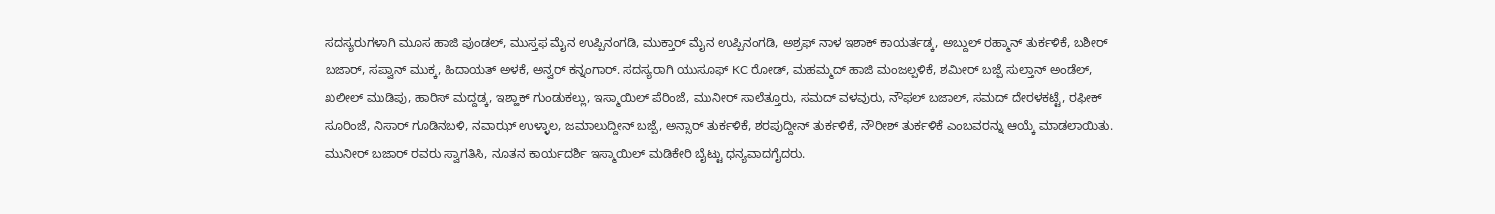ಸದಸ್ಯರುಗಳಾಗಿ ಮೂಸ ಹಾಜಿ ಪುಂಡಲ್, ಮುಸ್ತಫ ಮೈನ ಉಪ್ಪಿನಂಗಡಿ, ಮುಕ್ತಾರ್ ಮೈನ ಉಪ್ಪಿನಂಗಡಿ, ಅಶ್ರಫ್ ನಾಳ ಇಶಾಕ್ ಕಾಯರ್ತಡ್ಕ, ಅಬ್ದುಲ್ ರಹ್ಮಾನ್ ತುರ್ಕಳಿಕೆ, ಬಶೀರ್ ಬಜಾರ್, ಸಪ್ವಾನ್ ಮುಕ್ಕ, ಹಿದಾಯತ್ ಅಳಕೆ, ಅನ್ವರ್ ಕನ್ನಂಗಾರ್. ಸದಸ್ಯರಾಗಿ ಯುಸೂಫ್ KC ರೋಡ್, ಮಹಮ್ಮದ್ ಹಾಜಿ ಮಂಜಲ್ಪಳಿಕೆ, ಶಮೀರ್ ಬಜ್ಪೆ ಸುಲ್ತಾನ್ ಅಂಡೆಲ್, ಖಲೀಲ್ ಮುಡಿಪು, ಹಾರಿಸ್ ಮದ್ದಡ್ಕ, ಇಶ್ಹಾಕ್ ಗುಂಡುಕಲ್ಲು, ಇಸ್ಮಾಯಿಲ್ ಪೆರಿಂಜೆ, ಮುನೀರ್ ಸಾಲೆತ್ತೂರು, ಸಮದ್ ವಳವುರು, ನೌಫಲ್ ಬಜಾಲ್, ಸಮದ್ ದೇರಳಕಟ್ಟೆ, ರಫೀಕ್ ಸೂರಿಂಜೆ, ನಿಸಾರ್ ಗೂಡಿನಬಳಿ, ನವಾಝ್ ಉಳ್ಳಾಲ, ಜಮಾಲುದ್ದೀನ್ ಬಜ್ಪೆ, ಅನ್ಸಾರ್ ತುರ್ಕಳಿಕೆ, ಶರಪುದ್ದೀನ್ ತುರ್ಕಳಿಕೆ, ನೌರೀಶ್ ತುರ್ಕಳಿಕೆ ಎಂಬವರನ್ನು ಆಯ್ಕೆ ಮಾಡಲಾಯಿತು.
ಮುನೀರ್ ಬಜಾರ್ ರವರು ಸ್ವಾಗತಿಸಿ, ನೂತನ ಕಾರ್ಯದರ್ಶಿ ಇಸ್ಮಾಯಿಲ್ ಮಡಿಕೇರಿ ಬೈಟ್ಟು ಧನ್ಯವಾದಗೈದರು.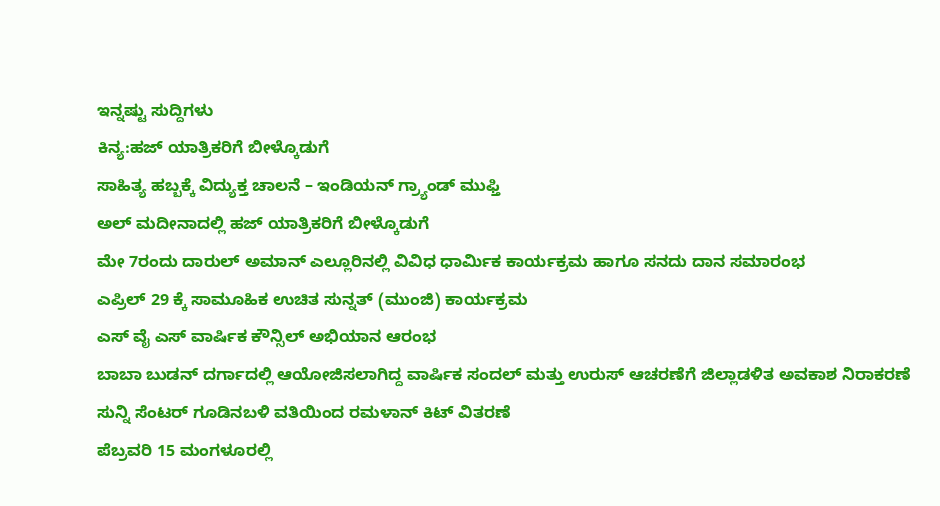ಇನ್ನಷ್ಟು ಸುದ್ದಿಗಳು
ಕಿನ್ಯ:ಹಜ್ ಯಾತ್ರಿಕರಿಗೆ ಬೀಳ್ಕೊಡುಗೆ
ಸಾಹಿತ್ಯ ಹಬ್ಬಕ್ಕೆ ವಿದ್ಯುಕ್ತ ಚಾಲನೆ – ಇಂಡಿಯನ್ ಗ್ರ್ಯಾಂಡ್ ಮುಫ್ತಿ
ಅಲ್ ಮದೀನಾದಲ್ಲಿ ಹಜ್ ಯಾತ್ರಿಕರಿಗೆ ಬೀಳ್ಕೊಡುಗೆ
ಮೇ 7ರಂದು ದಾರುಲ್ ಅಮಾನ್ ಎಲ್ಲೂರಿನಲ್ಲಿ ವಿವಿಧ ಧಾರ್ಮಿಕ ಕಾರ್ಯಕ್ರಮ ಹಾಗೂ ಸನದು ದಾನ ಸಮಾರಂಭ
ಎಪ್ರಿಲ್ 29 ಕ್ಕೆ ಸಾಮೂಹಿಕ ಉಚಿತ ಸುನ್ನತ್ (ಮುಂಜಿ) ಕಾರ್ಯಕ್ರಮ
ಎಸ್ ವೈ ಎಸ್ ವಾರ್ಷಿಕ ಕೌನ್ಸಿಲ್ ಅಭಿಯಾನ ಆರಂಭ
ಬಾಬಾ ಬುಡನ್ ದರ್ಗಾದಲ್ಲಿ ಆಯೋಜಿಸಲಾಗಿದ್ದ ವಾರ್ಷಿಕ ಸಂದಲ್ ಮತ್ತು ಉರುಸ್ ಆಚರಣೆಗೆ ಜಿಲ್ಲಾಡಳಿತ ಅವಕಾಶ ನಿರಾಕರಣೆ
ಸುನ್ನಿ ಸೆಂಟರ್ ಗೂಡಿನಬಳಿ ವತಿಯಿಂದ ರಮಳಾನ್ ಕಿಟ್ ವಿತರಣೆ
ಪೆಬ್ರವರಿ 15 ಮಂಗಳೂರಲ್ಲಿ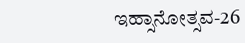ಇಹ್ಸಾನೋತ್ಸವ-26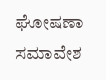ಘೋಷಣಾ ಸಮಾವೇಶ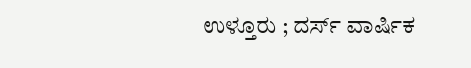ಉಳ್ತೂರು ; ದರ್ಸ್ ವಾರ್ಷಿಕ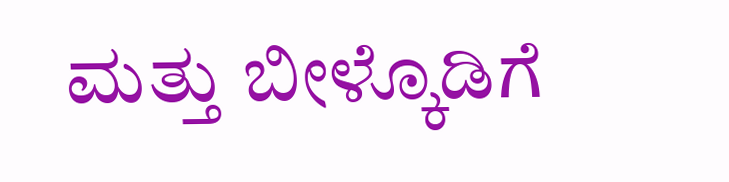ಮತ್ತು ಬೀಳ್ಕೊಡಿಗೆ